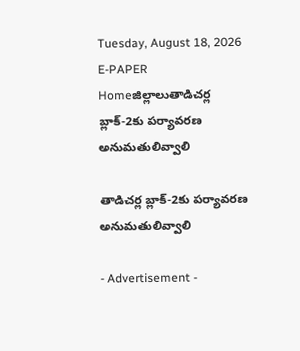Tuesday, August 18, 2026
E-PAPER
Homeజిల్లాలుతాడిచర్ల బ్లాక్-2కు పర్యావరణ అనుమతులివ్వాలి

తాడిచర్ల బ్లాక్-2కు పర్యావరణ అనుమతులివ్వాలి

- Advertisement -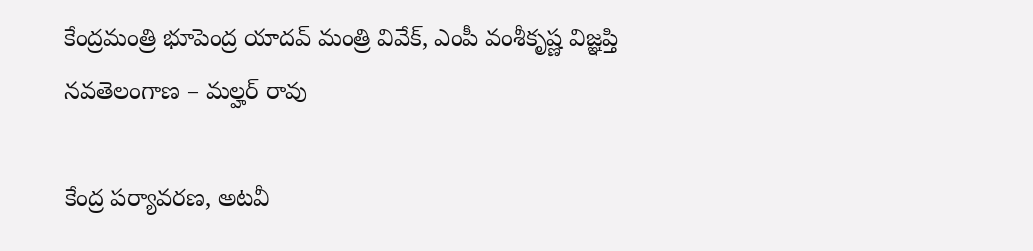కేంద్రమంత్రి భూపెంద్ర యాదవ్ మంత్రి వివేక్, ఎంపీ వంశీకృష్ణ విజ్ఞప్తి
నవతెలంగాణ – మల్హర్ రావు

కేంద్ర పర్యావరణ, అటవీ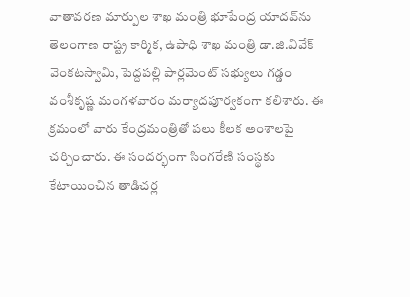వాతావరణ మార్పుల శాఖ మంత్రి భూపేంద్ర యాదవ్‌ను తెలంగాణ రాష్ట్ర కార్మిక, ఉపాధి శాఖ మంత్రి డా.జి.వివేక్ వెంకటస్వామి, పెద్దపల్లి పార్లమెంట్ సభ్యులు గడ్డం వంశీకృష్ణ మంగళవారం మర్యాదపూర్వకంగా కలిశారు. ఈ క్రమంలో వారు కేంద్రమంత్రితో పలు కీలక అంశాలపై చర్చించారు. ఈ సందర్భంగా సింగరేణి సంస్థకు కేటాయించిన తాడిచర్ల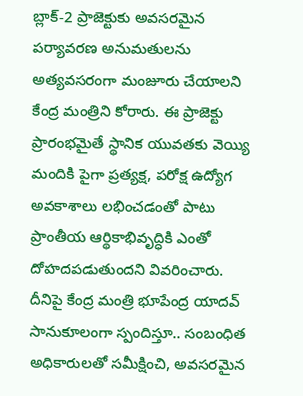బ్లాక్-2 ప్రాజెక్టుకు అవసరమైన పర్యావరణ అనుమతులను అత్యవసరంగా మంజూరు చేయాలని కేంద్ర మంత్రిని కోరారు. ఈ ప్రాజెక్టు ప్రారంభమైతే స్థానిక యువతకు వెయ్యి మందికి పైగా ప్రత్యక్ష, పరోక్ష ఉద్యోగ అవకాశాలు లభించడంతో పాటు ప్రాంతీయ ఆర్థికాభివృద్ధికి ఎంతో దోహదపడుతుందని వివరించారు. దీనిపై కేంద్ర మంత్రి భూపేంద్ర యాదవ్ సానుకూలంగా స్పందిస్తూ.. సంబంధిత అధికారులతో సమీక్షించి, అవసరమైన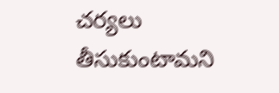చర్యలు తీసుకుంటామని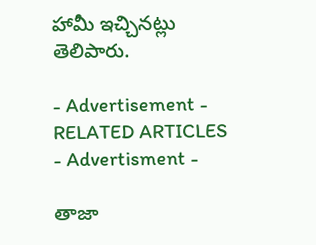హామీ ఇచ్చినట్లు తెలిపారు.

- Advertisement -
RELATED ARTICLES
- Advertisment -

తాజా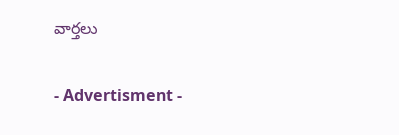వార్తలు

- Advertisment -